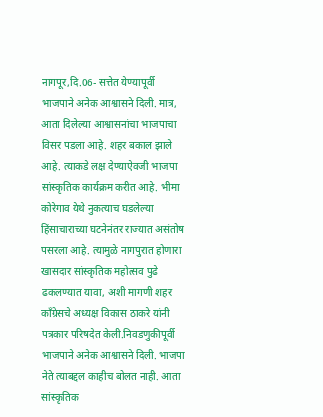नागपूर,दि.06- सत्तेत येण्यापूर्वी भाजपाने अनेक आश्वासने दिली. मात्र, आता दिलेल्या आश्वासनांचा भाजपाचा विसर पडला आहे. शहर बकाल झाले आहे. त्याकडे लक्ष देण्याऐवजी भाजपा सांस्कृतिक कार्यक्रम करीत आहे. भीमा कोरेगाव येथे नुकत्याच घडलेल्या हिंसाचाराच्या घटनेनंतर राज्यात असंतोष पसरला आहे. त्यामुळे नागपुरात होणारा खासदार सांस्कृतिक महोत्सव पुढे ढकलण्यात यावा, अशी मागणी शहर काँग्रेसचे अध्यक्ष विकास ठाकरे यांनी पत्रकार परिषदेत केली.निवडणुकीपूर्वी भाजपाने अनेक आश्वासने दिली. भाजपा नेते त्याबद्दल काहीच बोलत नाही. आता सांस्कृतिक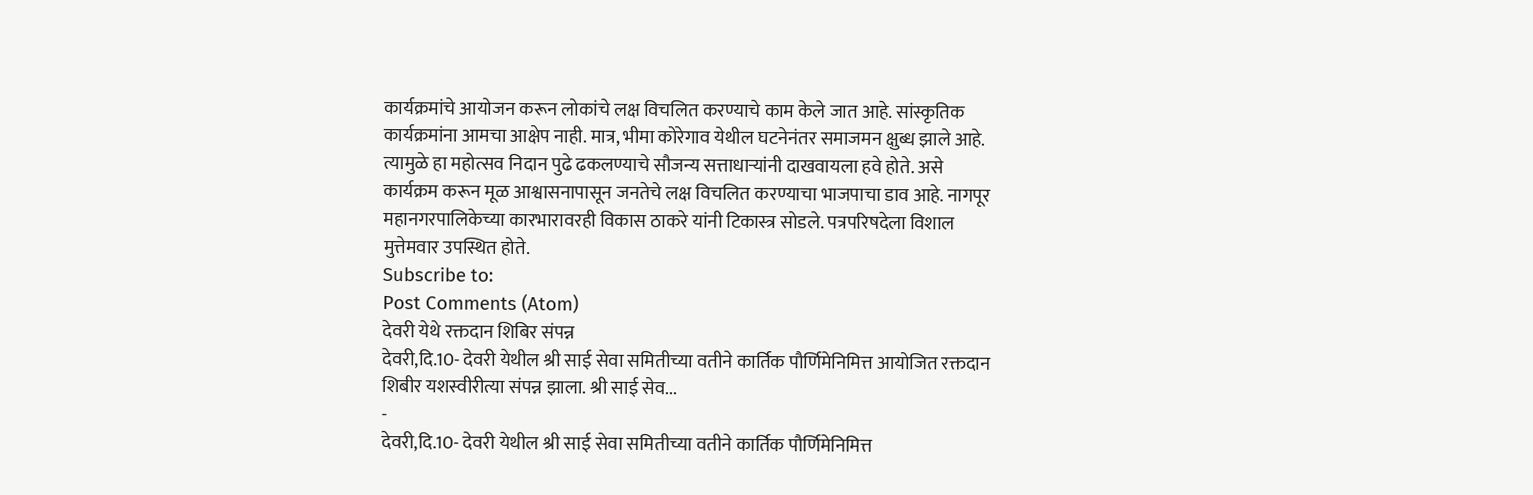कार्यक्रमांचे आयोजन करून लोकांचे लक्ष विचलित करण्याचे काम केले जात आहे. सांस्कृतिक कार्यक्रमांना आमचा आक्षेप नाही. मात्र, भीमा कोरेगाव येथील घटनेनंतर समाजमन क्षुब्ध झाले आहे. त्यामुळे हा महोत्सव निदान पुढे ढकलण्याचे सौजन्य सत्ताधाऱ्यांनी दाखवायला हवे होते. असे कार्यक्रम करून मूळ आश्वासनापासून जनतेचे लक्ष विचलित करण्याचा भाजपाचा डाव आहे. नागपूर महानगरपालिकेच्या कारभारावरही विकास ठाकरे यांनी टिकास्त्र सोडले. पत्रपरिषदेला विशाल मुत्तेमवार उपस्थित होते.
Subscribe to:
Post Comments (Atom)
देवरी येथे रक्तदान शिबिर संपन्न
देवरी,दि.10- देवरी येथील श्री साई सेवा समितीच्या वतीने कार्तिक पौर्णिमेनिमित्त आयोजित रक्तदान शिबीर यशस्वीरीत्या संपन्न झाला. श्री साई सेव...
-
देवरी,दि.10- देवरी येथील श्री साई सेवा समितीच्या वतीने कार्तिक पौर्णिमेनिमित्त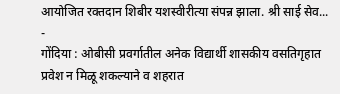आयोजित रक्तदान शिबीर यशस्वीरीत्या संपन्न झाला. श्री साई सेव...
-
गोंदिया : ओबीसी प्रवर्गातील अनेक विद्यार्थी शासकीय वसतिगृहात प्रवेश न मिळू शकल्याने व शहरात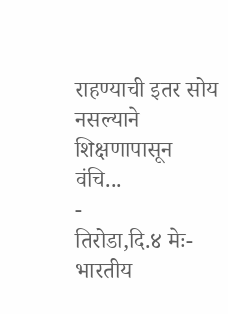राहण्याची इतर सोय नसल्याने शिक्षणापासून वंचि...
-
तिरोडा,दि.४ मेः-भारतीय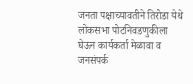जनता पक्षाच्यावतीने तिरोडा येथे लोकसभा पोटनिवडणुकीला घेऊन कार्यकर्ता मेळावा व जनसंपर्क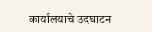कार्यालयाचे उदघाटन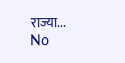राज्या...
No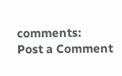comments:
Post a Comment